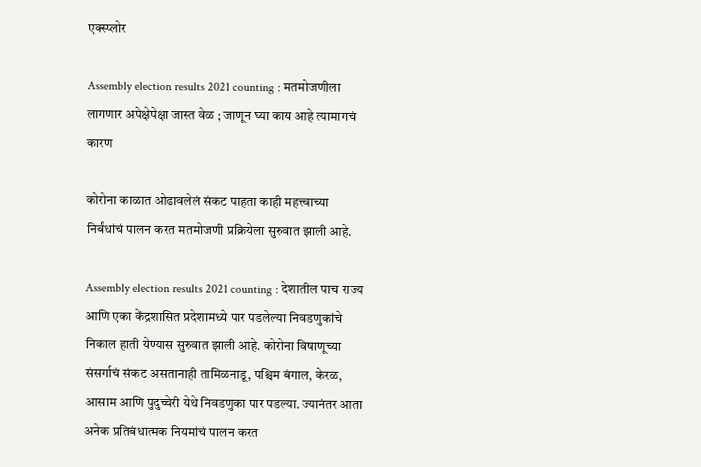एक्स्प्लोर

Assembly election results 2021 counting : मतमोजणीला लागणार अपेक्षेपेक्षा जास्त वेळ ; जाणून घ्या काय आहे त्यामागचं कारण

कोरोना काळात ओढावलेलं संकट पाहता काही महत्त्वाच्या निर्बंधांचं पालन करत मतमोजणी प्रक्रियेला सुरुवात झाली आहे.

Assembly election results 2021 counting : देशातील पाच राज्य आणि एका केंद्रशासित प्रदेशामध्ये पार पडलेल्या निवडणुकांचे निकाल हाती येण्यास सुरुवात झाली आहे. कोरोना विषाणूच्या संसर्गाचं संकट असतानाही तामिळनाडू, पश्चिम बंगाल, केरळ, आसाम आणि पुदुच्चेरी येथे निवडणुका पार पडल्या. ज्यानंतर आता अनेक प्रतिबंधात्मक नियमांचं पालन करत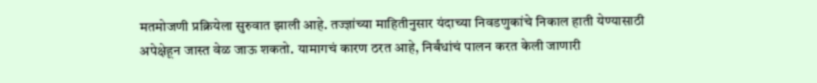मतमोजणी प्रक्रियेला सुरुवात झाली आहे. तज्ज्ञांच्या माहितीनुसार यंदाच्या निवडणुकांचे निकाल हाती येण्यासाठी अपेक्षेहून जास्त वेळ जाऊ शकतो. यामागचं कारण ठरत आहे, निर्बंधांचं पालन करत केली जाणारी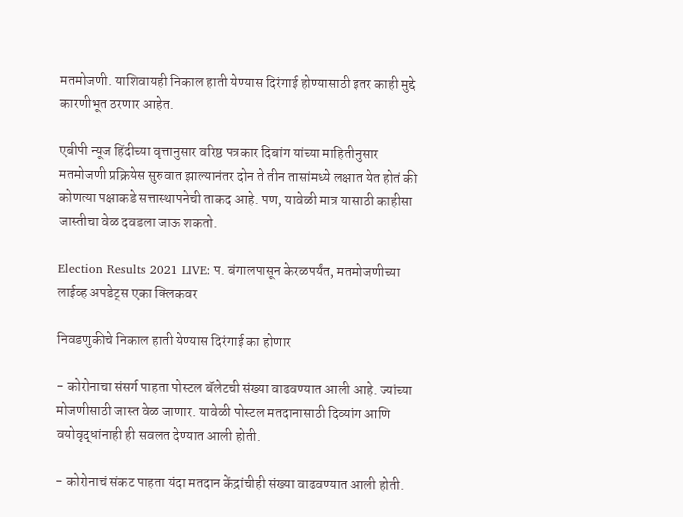मतमोजणी. याशिवायही निकाल हाती येण्यास दिरंगाई होण्यासाठी इतर काही मुद्दे कारणीभूत ठरणार आहेत.

एबीपी न्यूज हिंदीच्या वृत्तानुसार वरिष्ठ पत्रकार दिबांग यांच्या माहितीनुसार मतमोजणी प्रक्रियेस सुरुवात झाल्यानंतर दोन ते तीन तासांमध्ये लक्षात येत होतं की कोणत्या पक्षाकडे सत्तास्थापनेची ताकद आहे. पण, यावेळी मात्र यासाठी काहीसा जास्तीचा वेळ दवडला जाऊ शकतो.

Election Results 2021 LIVE: प. बंगालपासून केरळपर्यंत, मतमोजणीच्या लाईव्ह अपडेट्स एका क्लिकवर

निवडणुकीचे निकाल हाती येण्यास दिरंगाई का होणार

- कोरोनाचा संसर्ग पाहता पोस्टल बॅलेटची संख्या वाढवण्यात आली आहे. ज्यांच्या मोजणीसाठी जास्त वेळ जाणार. यावेळी पोस्टल मतदानासाठी दिव्यांग आणि वयोवृद्धांनाही ही सवलत देण्यात आली होती.

- कोरोनाचं संकट पाहता यंदा मतदान केंद्रांचीही संख्या वाढवण्यात आली होती.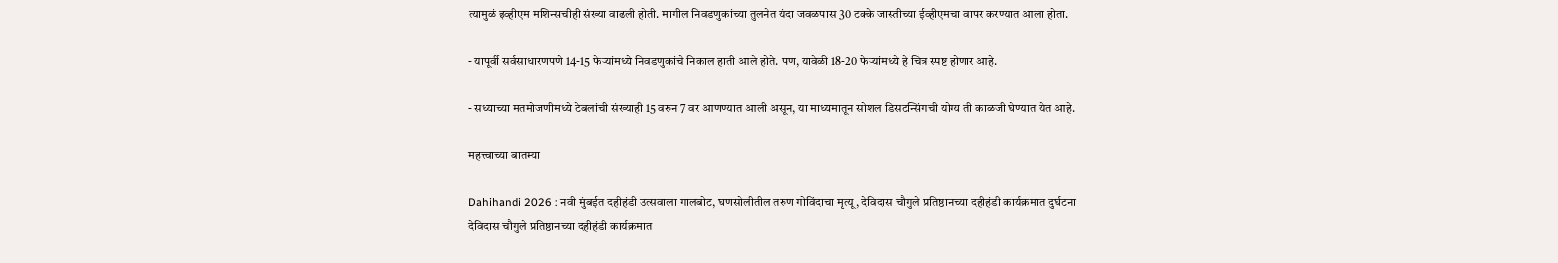त्यामुळं इव्हीएम मशिन्सचीही संख्या वाढली होती. मागील निवडणुकांच्या तुलनेत यंदा जवळपास 30 टक्के जास्तीच्या ईव्हीएमचा वापर करण्यात आला होता.

- यापूर्वी सर्वसाधारणपणे 14-15 फेऱ्यांमध्ये निवडणुकांचे निकाल हाती आले होते. पण, यावेळी 18-20 फेऱ्यांमध्ये हे चित्र स्पष्ट होणार आहे.

- सध्याच्या मतमोजणीमध्ये टेबलांची संख्याही 15 वरुन 7 वर आणण्यात आली असून, या माध्यमातून सोशल डिसटन्सिंगची योग्य ती काळजी घेण्यात येत आहे.

महत्त्वाच्या बातम्या

Dahihandi 2026 : नवी मुंबईत दहीहंडी उत्सवाला गालबोट, घणसोलीतील तरुण गोविंदाचा मृत्यू, देविदास चौगुले प्रतिष्ठानच्या दहीहंडी कार्यक्रमात दुर्घटना
देविदास चौगुले प्रतिष्ठानच्या दहीहंडी कार्यक्रमात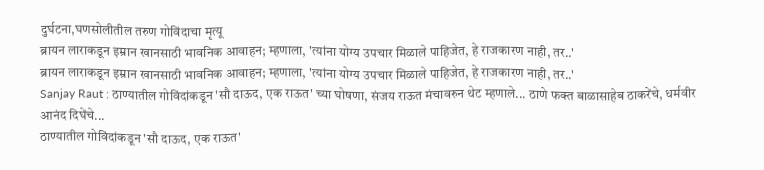दुर्घटना,घणसोलीतील तरुण गोविंदाचा मृत्यू
ब्रायन लाराकडून इम्रान खानसाठी भावनिक आवाहन; म्हणाला, 'त्यांना योग्य उपचार मिळाले पाहिजेत, हे राजकारण नाही, तर..'
ब्रायन लाराकडून इम्रान खानसाठी भावनिक आवाहन; म्हणाला, 'त्यांना योग्य उपचार मिळाले पाहिजेत, हे राजकारण नाही, तर..'
Sanjay Raut : ठाण्यातील गोविंदांकडून 'सौ दाऊद, एक राऊत' च्या घोषणा, संजय राऊत मंचावरुन थेट म्हणाले... ठाणे फक्त बाळासाहेब ठाकरेंचे, धर्मवीर आनंद दिघेंचे...
ठाण्यातील गोविंदांकडून 'सौ दाऊद, एक राऊत'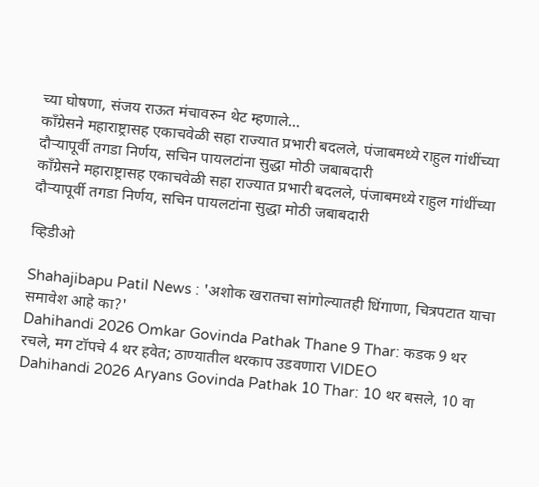च्या घोषणा, संजय राऊत मंचावरुन थेट म्हणाले...
काँग्रेसने महाराष्ट्रासह एकाचवेळी सहा राज्यात प्रभारी बदलले, पंजाबमध्ये राहुल गांधींच्या दौऱ्यापूर्वी तगडा निर्णय, सचिन पायलटांना सुद्धा मोठी जबाबदारी
काँग्रेसने महाराष्ट्रासह एकाचवेळी सहा राज्यात प्रभारी बदलले, पंजाबमध्ये राहुल गांधींच्या दौऱ्यापूर्वी तगडा निर्णय, सचिन पायलटांना सुद्धा मोठी जबाबदारी

व्हिडीओ

Shahajibapu Patil News : 'अशोक खरातचा सांगोल्यातही धिंगाणा, चित्रपटात याचा समावेश आहे का?'
Dahihandi 2026 Omkar Govinda Pathak Thane 9 Thar: कडक 9 थर रचले, मग टॉपचे 4 थर हवेत; ठाण्यातील थरकाप उडवणारा VIDEO
Dahihandi 2026 Aryans Govinda Pathak 10 Thar: 10 थर बसले, 10 वा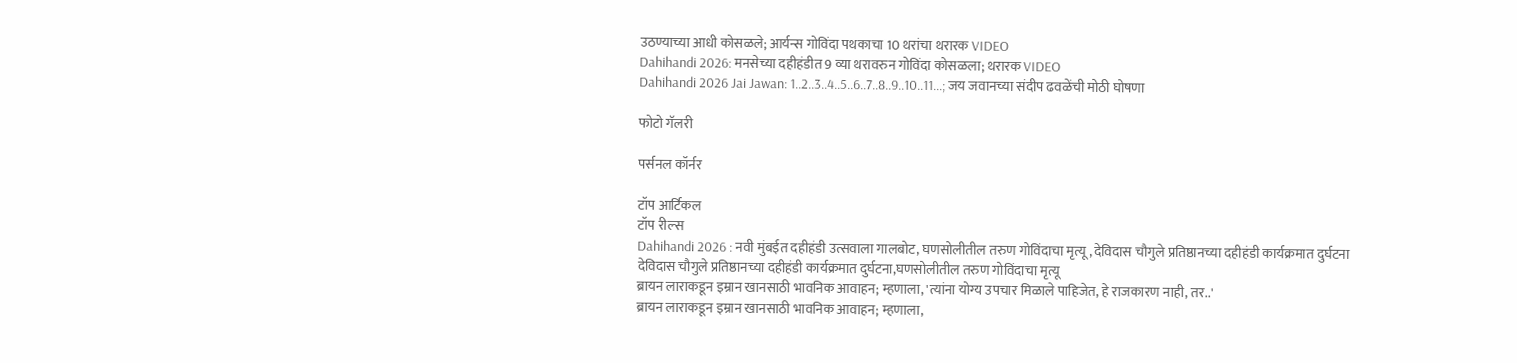उठण्याच्या आधी कोसळले; आर्यन्स गोविंदा पथकाचा 10 थरांचा थरारक VIDEO
Dahihandi 2026: मनसेच्या दहीहंडीत 9 व्या थरावरुन गोविंदा कोसळला; थरारक VIDEO
Dahihandi 2026 Jai Jawan: 1..2..3..4..5..6..7..8..9..10..11...; जय जवानच्या संदीप ढवळेंची मोठी घोषणा

फोटो गॅलरी

पर्सनल कॉर्नर

टॉप आर्टिकल
टॉप रील्स
Dahihandi 2026 : नवी मुंबईत दहीहंडी उत्सवाला गालबोट, घणसोलीतील तरुण गोविंदाचा मृत्यू, देविदास चौगुले प्रतिष्ठानच्या दहीहंडी कार्यक्रमात दुर्घटना
देविदास चौगुले प्रतिष्ठानच्या दहीहंडी कार्यक्रमात दुर्घटना,घणसोलीतील तरुण गोविंदाचा मृत्यू
ब्रायन लाराकडून इम्रान खानसाठी भावनिक आवाहन; म्हणाला, 'त्यांना योग्य उपचार मिळाले पाहिजेत, हे राजकारण नाही, तर..'
ब्रायन लाराकडून इम्रान खानसाठी भावनिक आवाहन; म्हणाला,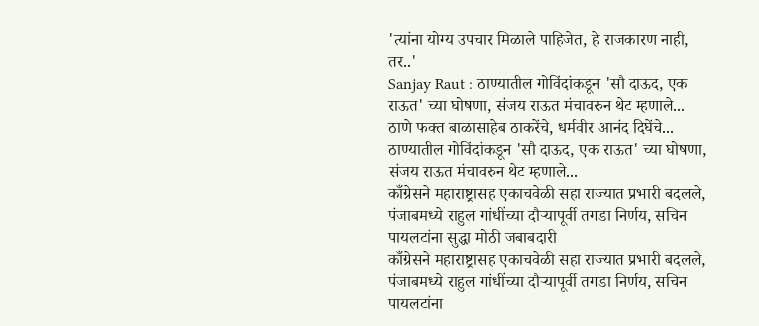'त्यांना योग्य उपचार मिळाले पाहिजेत, हे राजकारण नाही, तर..'
Sanjay Raut : ठाण्यातील गोविंदांकडून 'सौ दाऊद, एक राऊत' च्या घोषणा, संजय राऊत मंचावरुन थेट म्हणाले... ठाणे फक्त बाळासाहेब ठाकरेंचे, धर्मवीर आनंद दिघेंचे...
ठाण्यातील गोविंदांकडून 'सौ दाऊद, एक राऊत' च्या घोषणा, संजय राऊत मंचावरुन थेट म्हणाले...
काँग्रेसने महाराष्ट्रासह एकाचवेळी सहा राज्यात प्रभारी बदलले, पंजाबमध्ये राहुल गांधींच्या दौऱ्यापूर्वी तगडा निर्णय, सचिन पायलटांना सुद्धा मोठी जबाबदारी
काँग्रेसने महाराष्ट्रासह एकाचवेळी सहा राज्यात प्रभारी बदलले, पंजाबमध्ये राहुल गांधींच्या दौऱ्यापूर्वी तगडा निर्णय, सचिन पायलटांना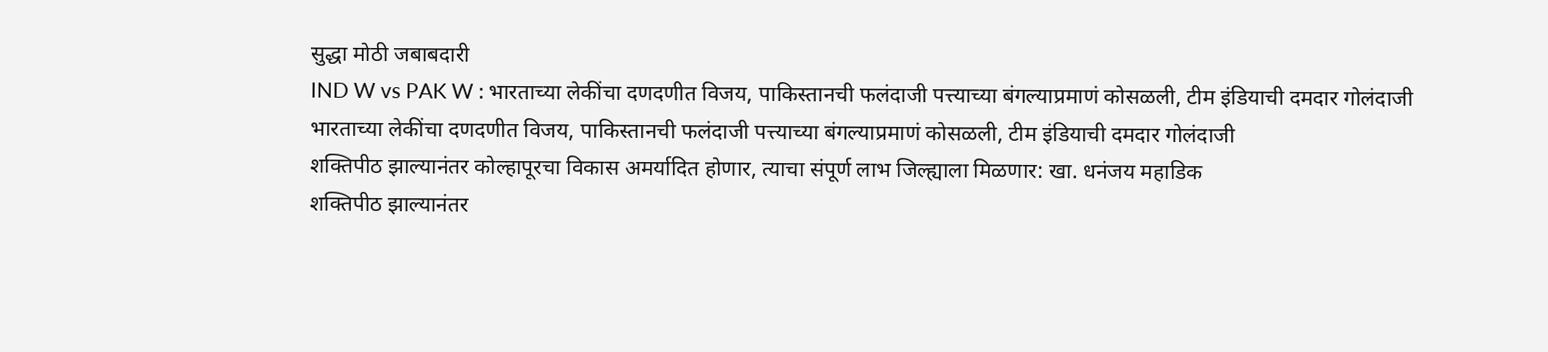सुद्धा मोठी जबाबदारी
IND W vs PAK W : भारताच्या लेकींचा दणदणीत विजय, पाकिस्तानची फलंदाजी पत्त्याच्या बंगल्याप्रमाणं कोसळली, टीम इंडियाची दमदार गोलंदाजी
भारताच्या लेकींचा दणदणीत विजय, पाकिस्तानची फलंदाजी पत्त्याच्या बंगल्याप्रमाणं कोसळली, टीम इंडियाची दमदार गोलंदाजी
शक्तिपीठ झाल्यानंतर कोल्हापूरचा विकास अमर्यादित होणार, त्याचा संपूर्ण लाभ जिल्ह्याला मिळणार: खा. धनंजय महाडिक
शक्तिपीठ झाल्यानंतर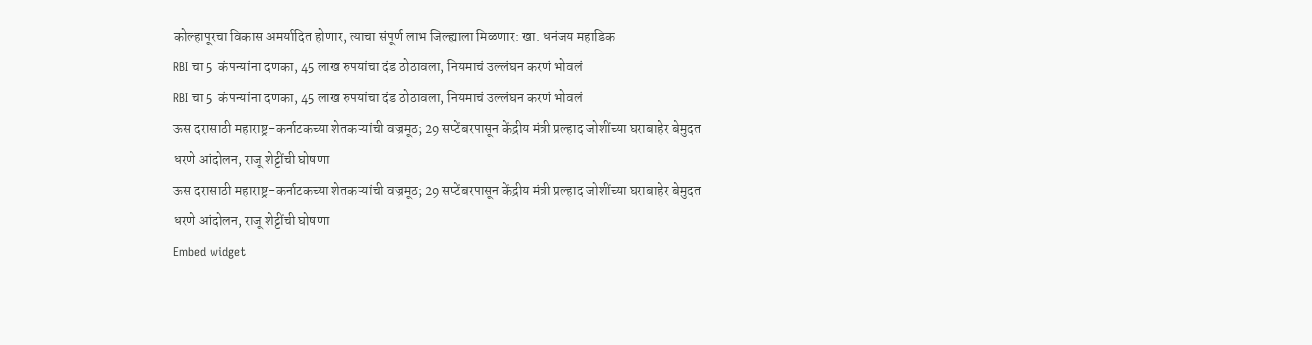कोल्हापूरचा विकास अमर्यादित होणार, त्याचा संपूर्ण लाभ जिल्ह्याला मिळणार: खा. धनंजय महाडिक
RBI चा 5  कंपन्यांना दणका, 45 लाख रुपयांचा दंड ठोठावला, नियमाचं उल्लंघन करणं भोवलं
RBI चा 5  कंपन्यांना दणका, 45 लाख रुपयांचा दंड ठोठावला, नियमाचं उल्लंघन करणं भोवलं
ऊस दरासाठी महाराष्ट्र-कर्नाटकच्या शेतकऱ्यांची वज्रमूठ; 29 सप्टेंबरपासून केंद्रीय मंत्री प्रल्हाद जोशींच्या घराबाहेर बेमुदत धरणे आंदोलन, राजू शेट्टींची घोषणा
ऊस दरासाठी महाराष्ट्र-कर्नाटकच्या शेतकऱ्यांची वज्रमूठ; 29 सप्टेंबरपासून केंद्रीय मंत्री प्रल्हाद जोशींच्या घराबाहेर बेमुदत धरणे आंदोलन, राजू शेट्टींची घोषणा
Embed widget